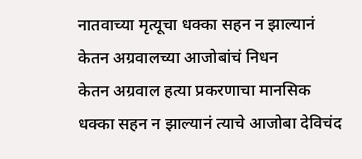नातवाच्या मृत्यूचा धक्का सहन न झाल्यानं केतन अग्रवालच्या आजोबांचं निधन
केतन अग्रवाल हत्या प्रकरणाचा मानसिक धक्का सहन न झाल्यानं त्याचे आजोबा देविचंद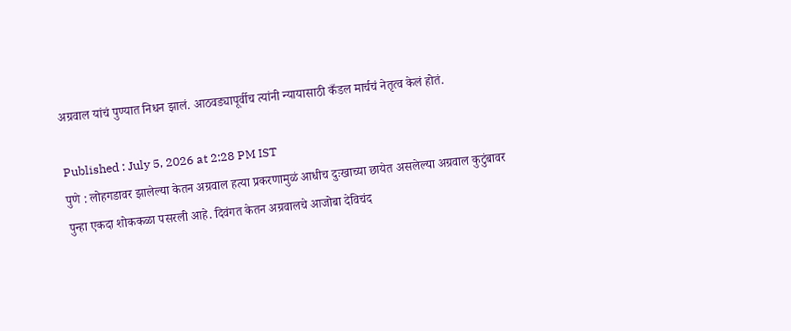अग्रवाल यांचं पुण्यात निधन झालं. आठवड्यापूर्वीच त्यांनी न्यायासाठी कँडल मार्चचं नेतृत्व केलं होतं.

Published : July 5, 2026 at 2:28 PM IST
पुणे : लोहगडावर झालेल्या केतन अग्रवाल हत्या प्रकरणामुळं आधीच दुःखाच्या छायेत असलेल्या अग्रवाल कुटुंबावर पुन्हा एकदा शोककळा पसरली आहे. दिवंगत केतन अग्रवालचे आजोबा देविचंद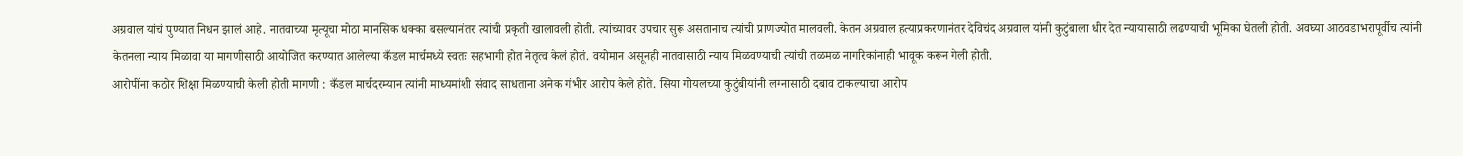अग्रवाल यांचं पुण्यात निधन झालं आहे. नातवाच्या मृत्यूचा मोठा मानसिक धक्का बसल्यानंतर त्यांची प्रकृती खालावली होती. त्यांच्यावर उपचार सुरू असतानाच त्यांची प्राणज्योत मालवली. केतन अग्रवाल हत्याप्रकरणानंतर देविचंद अग्रवाल यांनी कुटुंबाला धीर देत न्यायासाठी लढण्याची भूमिका घेतली होती. अवघ्या आठवडाभरापूर्वीच त्यांनी केतनला न्याय मिळावा या मागणीसाठी आयोजित करण्यात आलेल्या कँडल मार्चमध्ये स्वतः सहभागी होत नेतृत्व केलं होतं. वयोमान असूनही नातवासाठी न्याय मिळवण्याची त्यांची तळमळ नागरिकांनाही भावूक करून गेली होती.
आरोपींना कठोर शिक्षा मिळण्याची केली होती मागणी : कँडल मार्चदरम्यान त्यांनी माध्यमांशी संवाद साधताना अनेक गंभीर आरोप केले होते. सिया गोयलच्या कुटुंबीयांनी लग्नासाठी दबाव टाकल्याचा आरोप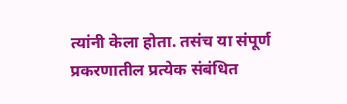त्यांनी केला होता. तसंच या संपूर्ण प्रकरणातील प्रत्येक संबंधित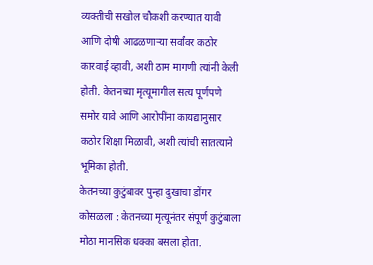व्यक्तीची सखोल चौकशी करण्यात यावी आणि दोषी आढळणाऱ्या सर्वांवर कठोर कारवाई व्हावी, अशी ठाम मागणी त्यांनी केली होती. केतनच्या मृत्यूमागील सत्य पूर्णपणे समोर यावे आणि आरोपींना कायद्यानुसार कठोर शिक्षा मिळावी, अशी त्यांची सातत्याने भूमिका होती.
केतनच्या कुटुंबावर पुन्हा दुखाचा डोंगर कोसळला : केतनच्या मृत्यूनंतर संपूर्ण कुटुंबाला मोठा मानसिक धक्का बसला होता.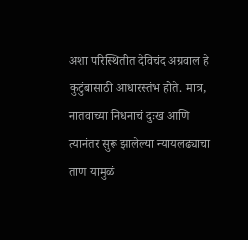अशा परिस्थितीत देविचंद अग्रवाल हे कुटुंबासाठी आधारस्तंभ होते. मात्र, नातवाच्या निधनाचं दुःख आणि त्यानंतर सुरू झालेल्या न्यायलढ्याचा ताण यामुळं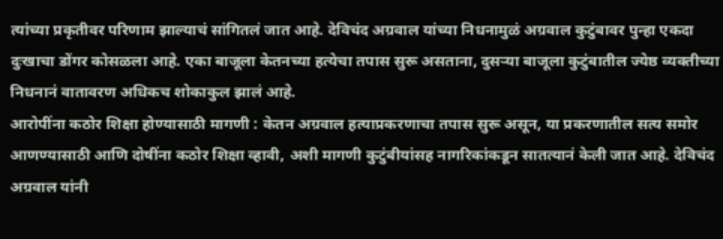त्यांच्या प्रकृतीवर परिणाम झाल्याचं सांगितलं जात आहे. देविचंद अग्रवाल यांच्या निधनामुळं अग्रवाल कुटुंबावर पुन्हा एकदा दुःखाचा डोंगर कोसळला आहे. एका बाजूला केतनच्या हत्येचा तपास सुरू असताना, दुसऱ्या बाजूला कुटुंबातील ज्येष्ठ व्यक्तीच्या निधनानं वातावरण अधिकच शोकाकुल झालं आहे.
आरोपींना कठोर शिक्षा होण्यासाठी मागणी : केतन अग्रवाल हत्याप्रकरणाचा तपास सुरू असून, या प्रकरणातील सत्य समोर आणण्यासाठी आणि दोषींना कठोर शिक्षा व्हावी, अशी मागणी कुटुंबीयांसह नागरिकांकडून सातत्यानं केली जात आहे. देविचंद अग्रवाल यांनी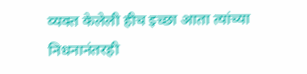व्यक्त केलेली हीच इच्छा आता त्यांच्या निधनानंतरही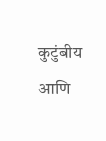कुटुंबीय आणि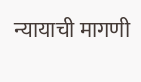न्यायाची मागणी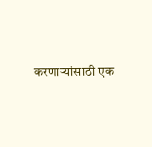करणाऱ्यांसाठी एक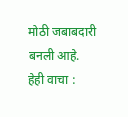मोठी जबाबदारी बनली आहे.
हेही वाचा :